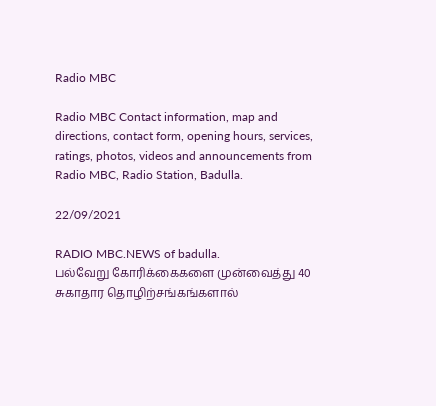Radio MBC

Radio MBC Contact information, map and directions, contact form, opening hours, services, ratings, photos, videos and announcements from Radio MBC, Radio Station, Badulla.

22/09/2021

RADIO MBC.NEWS of badulla.
பல்வேறு கோரிக்கைகளை முன்வைத்து 40 சுகாதார தொழிற்சங்கங்களால்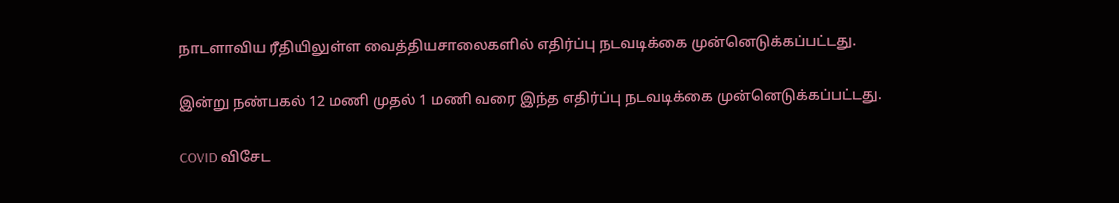நாடளாவிய ரீதியிலுள்ள வைத்தியசாலைகளில் எதிர்ப்பு நடவடிக்கை முன்னெடுக்கப்பட்டது.

இன்று நண்பகல் 12 மணி முதல் 1 மணி வரை இந்த எதிர்ப்பு நடவடிக்கை முன்னெடுக்கப்பட்டது.

COVID விசேட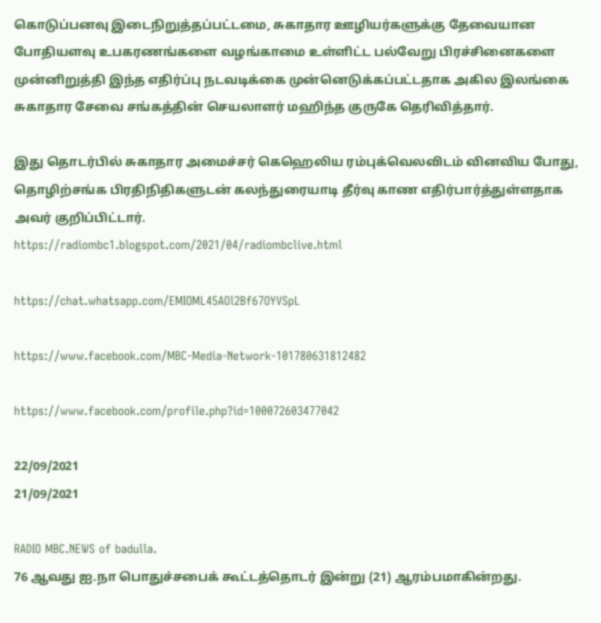கொடுப்பனவு இடைநிறுத்தப்பட்டமை, சுகாதார ஊழியர்களுக்கு தேவையான போதியளவு உபகரணங்களை வழங்காமை உள்ளிட்ட பல்வேறு பிரச்சினைகளை முன்னிறுத்தி இந்த எதிர்ப்பு நடவடிக்கை முன்னெடுக்கப்பட்டதாக அகில இலங்கை சுகாதார சேவை சங்கத்தின் செயலாளர் மஹிந்த குருகே தெரிவித்தார்.

இது தொடர்பில் சுகாதார அமைச்சர் கெஹெலிய ரம்புக்வெலவிடம் வினவிய போது, தொழிற்சங்க பிரதிநிதிகளுடன் கலந்துரையாடி தீர்வு காண எதிர்பார்த்துள்ளதாக அவர் குறிப்பிட்டார்.
https://radiombc1.blogspot.com/2021/04/radiombclive.html

https://chat.whatsapp.com/EMIOML45AOl2Bf67OYVSpL

https://www.facebook.com/MBC-Media-Network-101780631812482

https://www.facebook.com/profile.php?id=100072603477042

22/09/2021
21/09/2021

RADIO MBC.NEWS of badulla.
76 ஆவது ஐ.நா பொதுச்சபைக் கூட்டத்தொடர் இன்று (21) ஆரம்பமாகின்றது.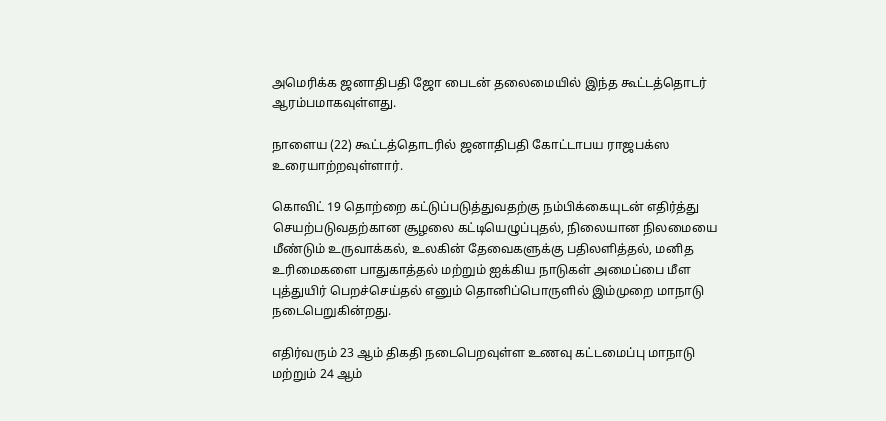அமெரிக்க ஜனாதிபதி ஜோ பைடன் தலைமையில் இந்த கூட்டத்தொடர் ஆரம்பமாகவுள்ளது.

நாளைய (22) கூட்டத்தொடரில் ஜனாதிபதி கோட்டாபய ராஜபக்ஸ உரையாற்றவுள்ளார்.

கொவிட் 19 தொற்றை கட்டுப்படுத்துவதற்கு நம்பிக்கையுடன் எதிர்த்து செயற்படுவதற்கான சூழலை கட்டியெழுப்புதல், நிலையான நிலமையை மீண்டும் உருவாக்கல், உலகின் தேவைகளுக்கு பதிலளித்தல், மனித உரிமைகளை பாதுகாத்தல் மற்றும் ஐக்கிய நாடுகள் அமைப்பை மீள புத்துயிர் பெறச்செய்தல் எனும் தொனிப்பொருளில் இம்முறை மாநாடு நடைபெறுகின்றது.

எதிர்வரும் 23 ஆம் திகதி நடைபெறவுள்ள உணவு கட்டமைப்பு மாநாடு மற்றும் 24 ஆம்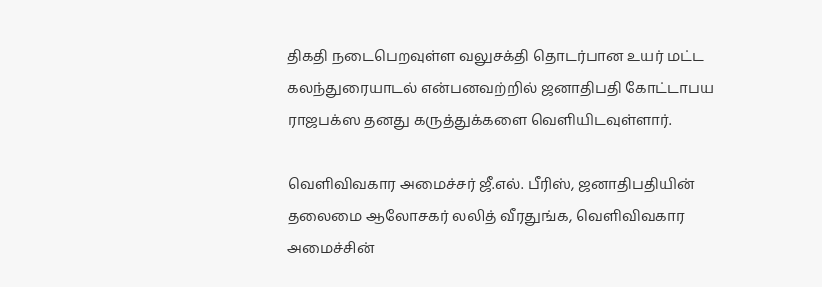திகதி நடைபெறவுள்ள வலுசக்தி தொடர்பான உயர் மட்ட கலந்துரையாடல் என்பனவற்றில் ஜனாதிபதி கோட்டாபய ராஜபக்ஸ தனது கருத்துக்களை வௌியிடவுள்ளார்.

வௌிவிவகார அமைச்சர் ஜீ.எல். பீரிஸ், ஜனாதிபதியின் தலைமை ஆலோசகர் லலித் வீரதுங்க, வௌிவிவகார அமைச்சின்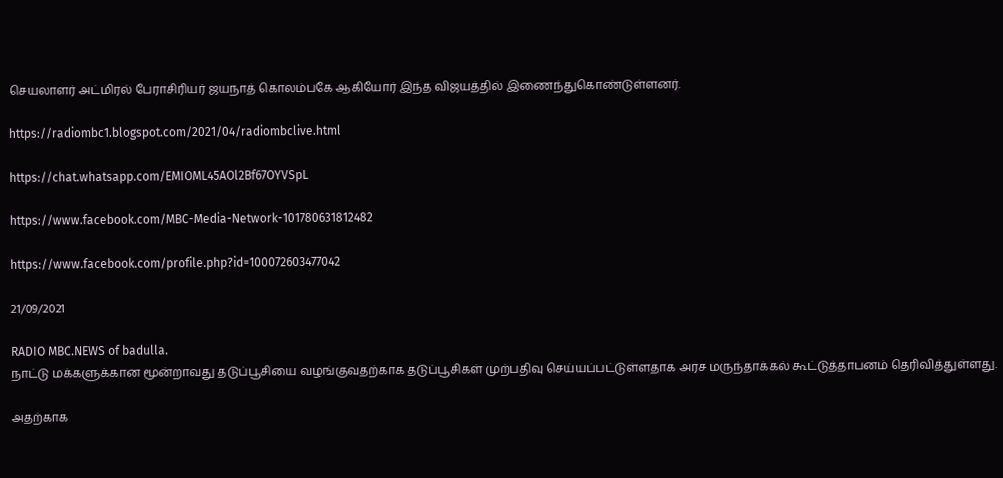செயலாளர் அட்மிரல் பேராசிரியர் ஜயநாத் கொலம்பகே ஆகியோர் இந்த விஜயத்தில் இணைந்துகொண்டுள்ளனர்.

https://radiombc1.blogspot.com/2021/04/radiombclive.html

https://chat.whatsapp.com/EMIOML45AOl2Bf67OYVSpL

https://www.facebook.com/MBC-Media-Network-101780631812482

https://www.facebook.com/profile.php?id=100072603477042

21/09/2021

RADIO MBC.NEWS of badulla.
நாட்டு மக்களுக்கான மூன்றாவது தடுப்பூசியை வழங்குவதற்காக தடுப்பூசிகள் முற்பதிவு செய்யப்பட்டுள்ளதாக அரச மருந்தாக்கல் கூட்டுத்தாபனம் தெரிவித்துள்ளது.

அதற்காக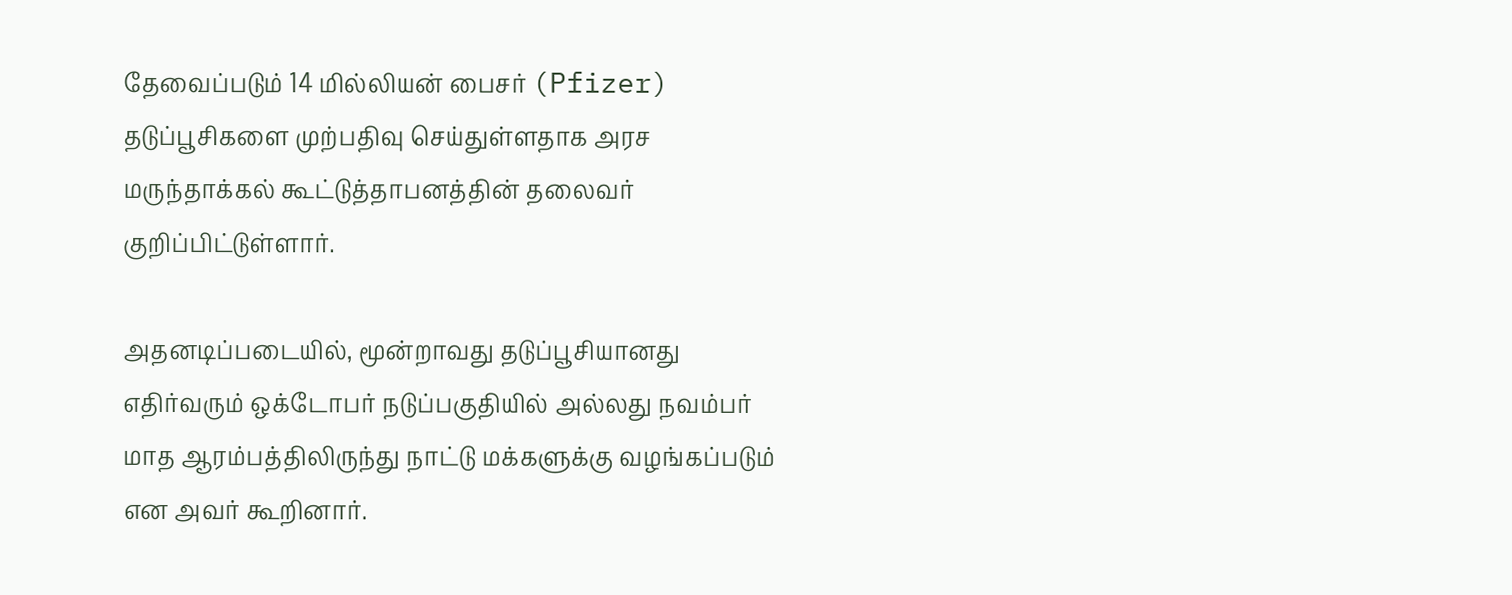தேவைப்படும் 14 மில்லியன் பைசர் (Pfizer) தடுப்பூசிகளை முற்பதிவு செய்துள்ளதாக அரச மருந்தாக்கல் கூட்டுத்தாபனத்தின் தலைவர் குறிப்பிட்டுள்ளார்.

அதனடிப்படையில், மூன்றாவது தடுப்பூசியானது எதிர்வரும் ஒக்டோபர் நடுப்பகுதியில் அல்லது நவம்பர் மாத ஆரம்பத்திலிருந்து நாட்டு மக்களுக்கு வழங்கப்படும் என அவர் கூறினார்.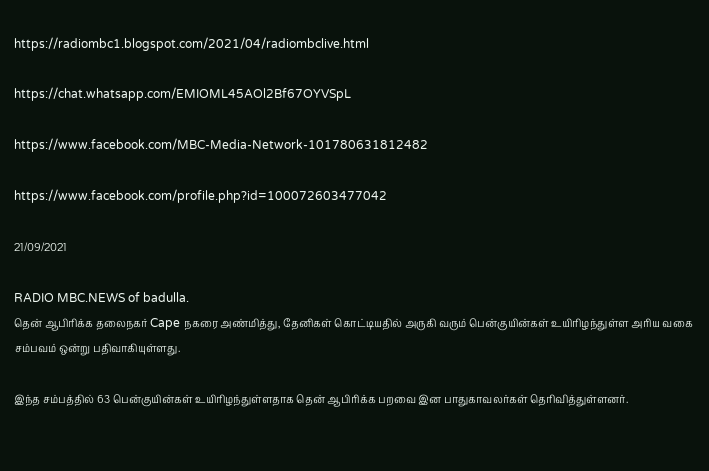https://radiombc1.blogspot.com/2021/04/radiombclive.html

https://chat.whatsapp.com/EMIOML45AOl2Bf67OYVSpL

https://www.facebook.com/MBC-Media-Network-101780631812482

https://www.facebook.com/profile.php?id=100072603477042

21/09/2021

RADIO MBC.NEWS of badulla.
தென் ஆபிரிக்க தலைநகர் Cape நகரை அண்மித்து, தேனிகள் கொட்டியதில் அருகி வரும் பென்குயின்கள் உயிரிழந்துள்ள அரிய வகை சம்பவம் ஒன்று பதிவாகியுள்ளது.

இந்த சம்பத்தில் 63 பென்குயின்கள் உயிரிழந்துள்ளதாக தென் ஆபிரிக்க பறவை இன பாதுகாவலர்கள் தெரிவித்துள்ளனர்.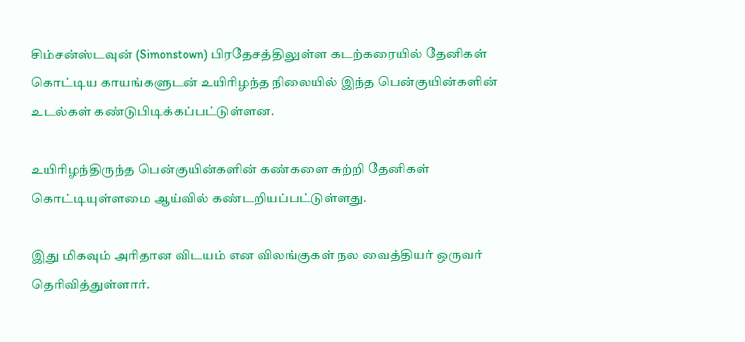சிம்சன்ஸ்டவுன் (Simonstown) பிரதேசத்திலுள்ள கடற்கரையில் தேனிகள் கொட்டிய காயங்களுடன் உயிரிழந்த நிலையில் இந்த பென்குயின்களின் உடல்கள் கண்டுபிடிக்கப்பட்டுள்ளன.

உயிரிழந்திருந்த பென்குயின்களின் கண்களை சுற்றி தேனிகள் கொட்டியுள்ளமை ஆய்வில் கண்டறியப்பட்டுள்ளது.

இது மிகவும் அரிதான விடயம் என விலங்குகள் நல வைத்தியர் ஒருவர் தெரிவித்துள்ளார்.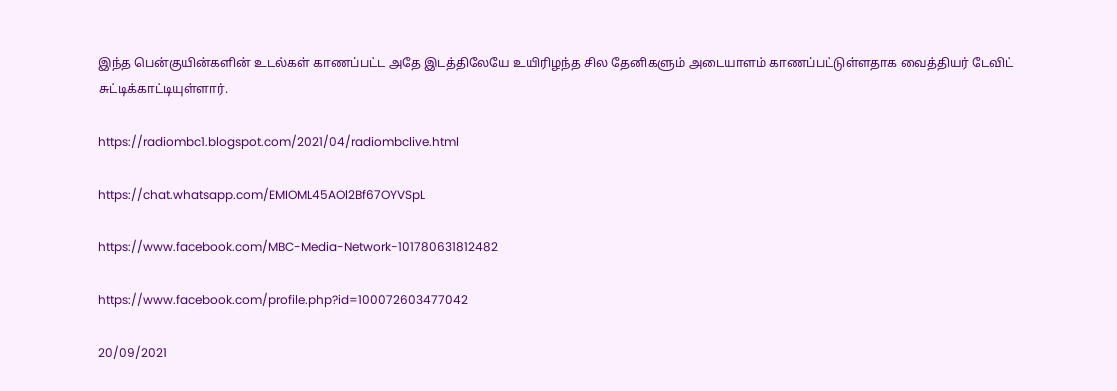இந்த பென்குயின்களின் உடல்கள் காணப்பட்ட அதே இடத்திலேயே உயிரிழந்த சில தேனிகளும் அடையாளம் காணப்பட்டுள்ளதாக வைத்தியர் டேவிட் சுட்டிக்காட்டியுள்ளார்.

https://radiombc1.blogspot.com/2021/04/radiombclive.html

https://chat.whatsapp.com/EMIOML45AOl2Bf67OYVSpL

https://www.facebook.com/MBC-Media-Network-101780631812482

https://www.facebook.com/profile.php?id=100072603477042

20/09/2021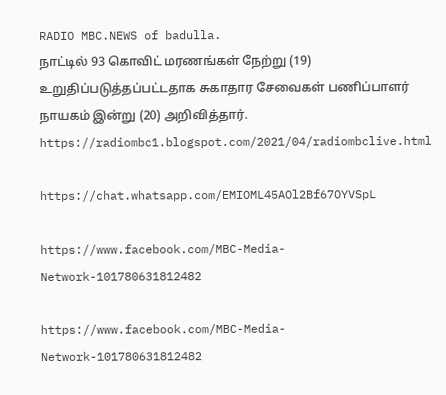RADIO MBC.NEWS of badulla.
நாட்டில் 93 கொவிட் மரணங்கள் நேற்று (19) உறுதிப்படுத்தப்பட்டதாக சுகாதார சேவைகள் பணிப்பாளர் நாயகம் இன்று (20) அறிவித்தார்.
https://radiombc1.blogspot.com/2021/04/radiombclive.html

https://chat.whatsapp.com/EMIOML45AOl2Bf67OYVSpL

https://www.facebook.com/MBC-Media-Network-101780631812482

https://www.facebook.com/MBC-Media-Network-101780631812482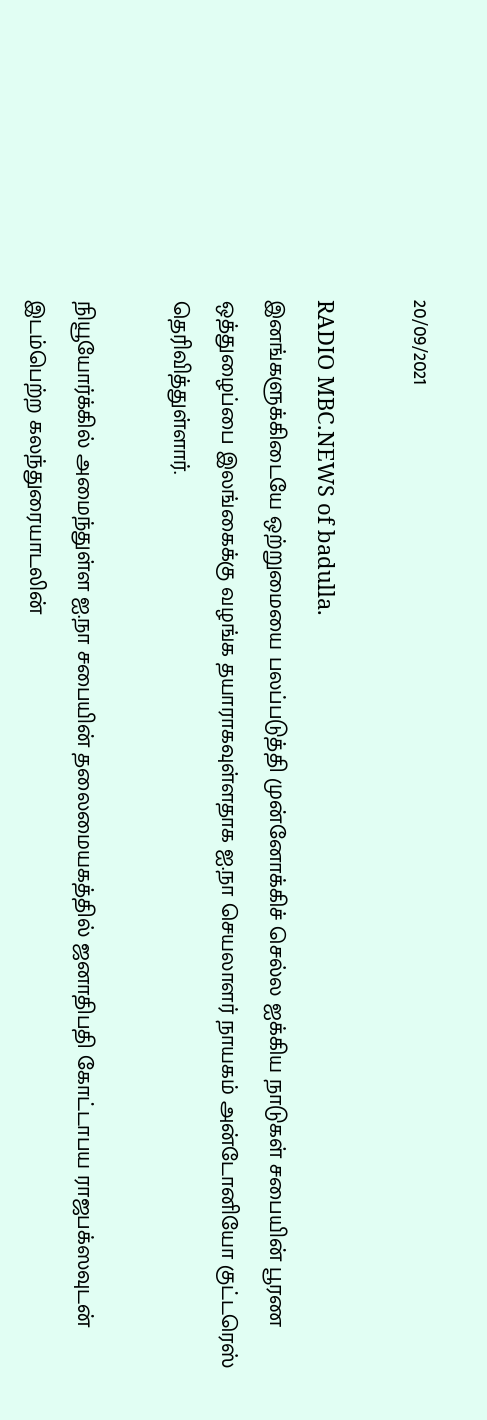20/09/2021

RADIO MBC.NEWS of badulla.
இனங்களுக்கிடையே ஒற்றுமையை பலப்படுத்தி முன்னோக்கிச் செல்ல ஐக்கிய நாடுகள் சபையின் பூரண ஒத்துழைப்பை இலங்கைக்கு வழங்க தயாராகவுள்ளதாக ஐ.நா செயலாளர் நாயகம் அன்டோனியோ குட்டரெஸ் தெரிவித்துள்ளார்.

நியூயோர்க்கில் அமைந்துள்ள ஐ.நா சபையின் தலைமையகத்தில் ஜனாதிபதி கோட்டாபய ராஜபக்ஸவுடன் இடம்பெற்ற கலந்துரையாடலின்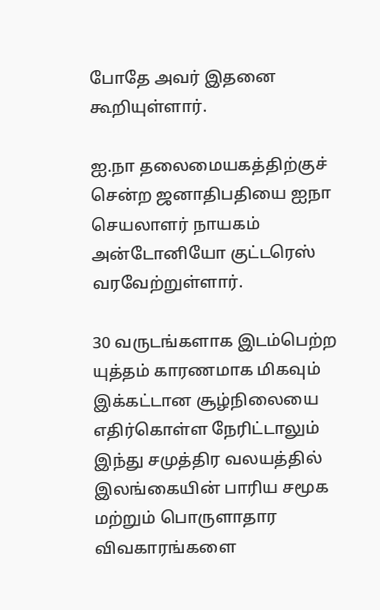போதே அவர் இதனை கூறியுள்ளார்.

ஐ.நா தலைமையகத்திற்குச் சென்ற ஜனாதிபதியை ஐநா செயலாளர் நாயகம் அன்டோனியோ குட்டரெஸ் வரவேற்றுள்ளார்.

30 வருடங்களாக இடம்பெற்ற யுத்தம் காரணமாக மிகவும் இக்கட்டான சூழ்நிலையை எதிர்கொள்ள நேரிட்டாலும் இந்து சமுத்திர வலயத்தில் இலங்கையின் பாரிய சமூக மற்றும் பொருளாதார விவகாரங்களை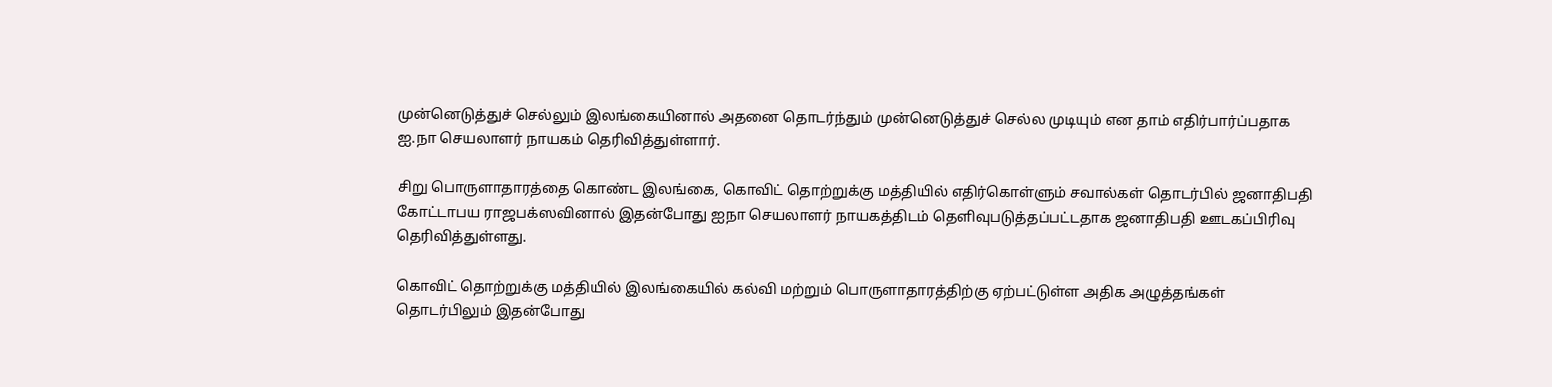முன்னெடுத்துச் செல்லும் இலங்கையினால் அதனை தொடர்ந்தும் முன்னெடுத்துச் செல்ல முடியும் என தாம் எதிர்பார்ப்பதாக ஐ.நா செயலாளர் நாயகம் தெரிவித்துள்ளார்.

சிறு பொருளாதாரத்தை கொண்ட இலங்கை, கொவிட் தொற்றுக்கு மத்தியில் எதிர்கொள்ளும் சவால்கள் தொடர்பில் ஜனாதிபதி கோட்டாபய ராஜபக்ஸவினால் இதன்போது ஐநா செயலாளர் நாயகத்திடம் தௌிவுபடுத்தப்பட்டதாக ஜனாதிபதி ஊடகப்பிரிவு தெரிவித்துள்ளது.

கொவிட் தொற்றுக்கு மத்தியில் இலங்கையில் கல்வி மற்றும் பொருளாதாரத்திற்கு ஏற்பட்டுள்ள அதிக அழுத்தங்கள் தொடர்பிலும் இதன்போது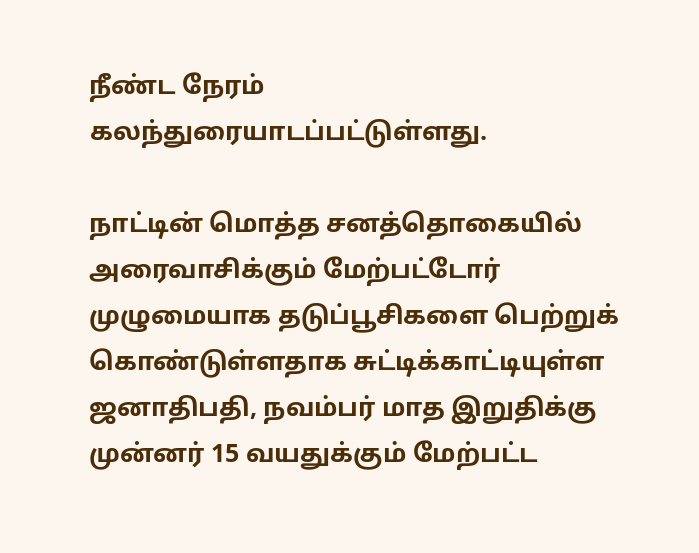நீண்ட நேரம் கலந்துரையாடப்பட்டுள்ளது.

நாட்டின் மொத்த சனத்தொகையில் அரைவாசிக்கும் மேற்பட்டோர் முழுமையாக தடுப்பூசிகளை பெற்றுக் கொண்டுள்ளதாக சுட்டிக்காட்டியுள்ள ஜனாதிபதி, நவம்பர் மாத இறுதிக்கு முன்னர் 15 வயதுக்கும் மேற்பட்ட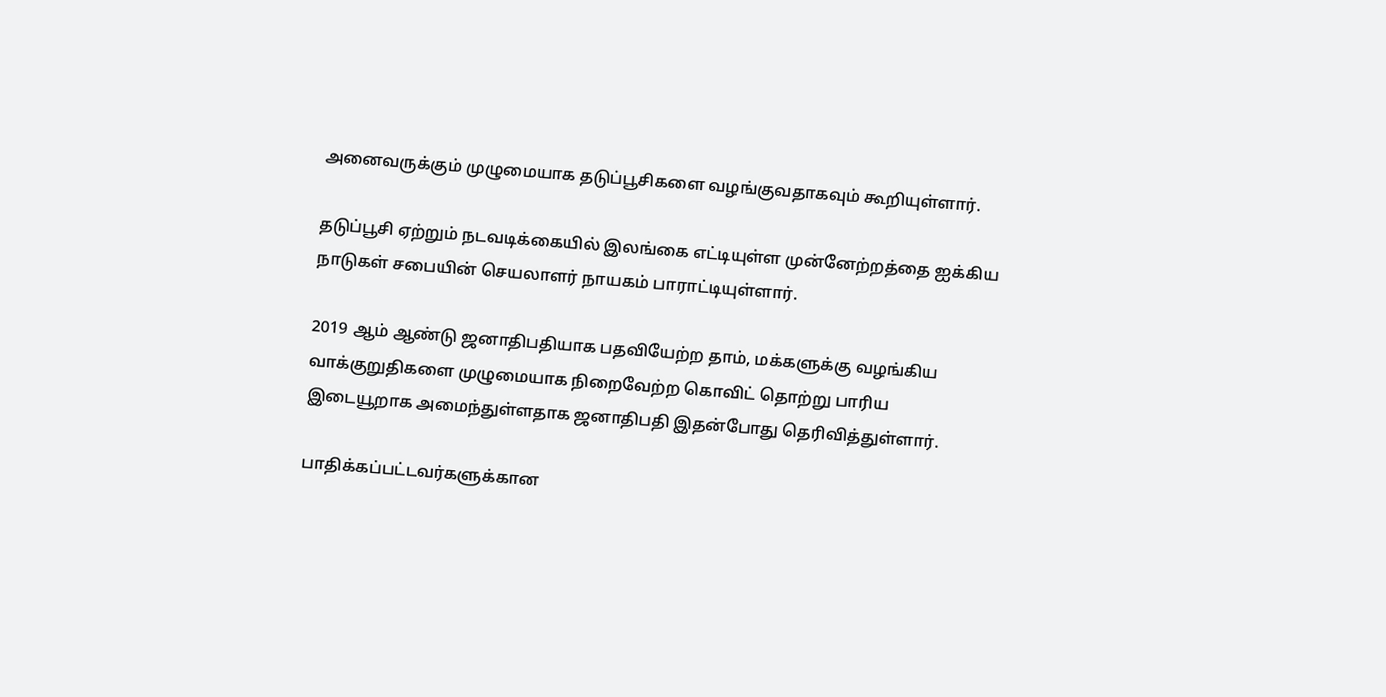அனைவருக்கும் முழுமையாக தடுப்பூசிகளை வழங்குவதாகவும் கூறியுள்ளார்.

தடுப்பூசி ஏற்றும் நடவடிக்கையில் இலங்கை எட்டியுள்ள முன்னேற்றத்தை ஐக்கிய நாடுகள் சபையின் செயலாளர் நாயகம் பாராட்டியுள்ளார்.

2019 ஆம் ஆண்டு ஜனாதிபதியாக பதவியேற்ற தாம், மக்களுக்கு வழங்கிய வாக்குறுதிகளை முழுமையாக நிறைவேற்ற கொவிட் தொற்று பாரிய இடையூறாக அமைந்துள்ளதாக ஜனாதிபதி இதன்போது தெரிவித்துள்ளார்.

பாதிக்கப்பட்டவர்களுக்கான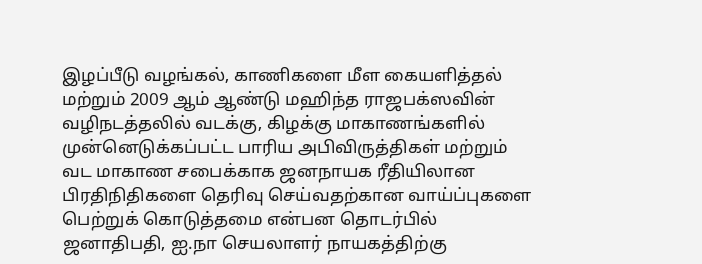இழப்பீடு வழங்கல், காணிகளை மீள கையளித்தல் மற்றும் 2009 ஆம் ஆண்டு மஹிந்த ராஜபக்ஸவின் வழிநடத்தலில் வடக்கு, கிழக்கு மாகாணங்களில் முன்னெடுக்கப்பட்ட பாரிய அபிவிருத்திகள் மற்றும் வட மாகாண சபைக்காக ஜனநாயக ரீதியிலான பிரதிநிதிகளை தெரிவு செய்வதற்கான வாய்ப்புகளை பெற்றுக் கொடுத்தமை என்பன தொடர்பில் ஜனாதிபதி, ஐ.நா செயலாளர் நாயகத்திற்கு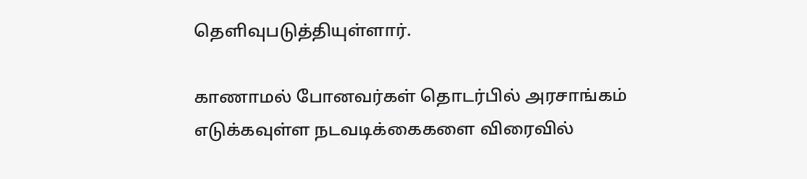தௌிவுபடுத்தியுள்ளார்.

காணாமல் போனவர்கள் தொடர்பில் அரசாங்கம் எடுக்கவுள்ள நடவடிக்கைகளை விரைவில்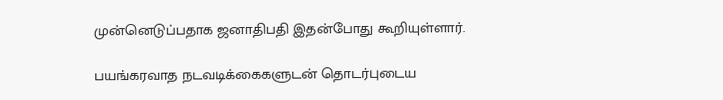முன்னெடுப்பதாக ஜனாதிபதி இதன்போது கூறியுள்ளார்.

பயங்கரவாத நடவடிக்கைகளுடன் தொடர்புடைய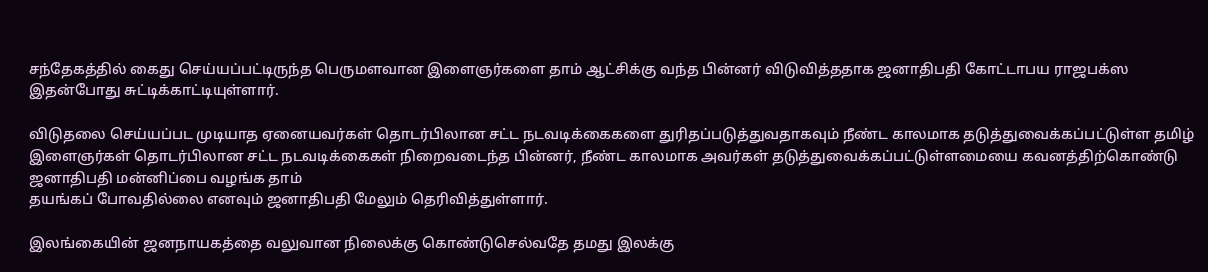சந்தேகத்தில் கைது செய்யப்பட்டிருந்த பெருமளவான இளைஞர்களை தாம் ஆட்சிக்கு வந்த பின்னர் விடுவித்ததாக ஜனாதிபதி கோட்டாபய ராஜபக்ஸ இதன்போது சுட்டிக்காட்டியுள்ளார்.

விடுதலை செய்யப்பட முடியாத ஏனையவர்கள் தொடர்பிலான சட்ட நடவடிக்கைகளை துரிதப்படுத்துவதாகவும் நீண்ட காலமாக தடுத்துவைக்கப்பட்டுள்ள தமிழ் இளைஞர்கள் தொடர்பிலான சட்ட நடவடிக்கைகள் நிறைவடைந்த பின்னர், நீண்ட காலமாக அவர்கள் தடுத்துவைக்கப்பட்டுள்ளமையை கவனத்திற்கொண்டு ஜனாதிபதி மன்னிப்பை வழங்க தாம்
தயங்கப் போவதில்லை எனவும் ஜனாதிபதி மேலும் தெரிவித்துள்ளார்.

இலங்கையின் ஜனநாயகத்தை வலுவான நிலைக்கு கொண்டுசெல்வதே தமது இலக்கு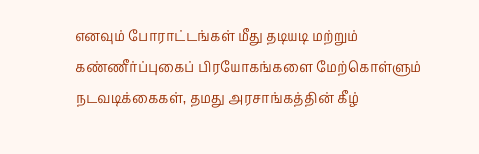எனவும் போராட்டங்கள் மீது தடியடி மற்றும் கண்ணீர்ப்புகைப் பிரயோகங்களை மேற்கொள்ளும் நடவடிக்கைகள், தமது அரசாங்கத்தின் கீழ்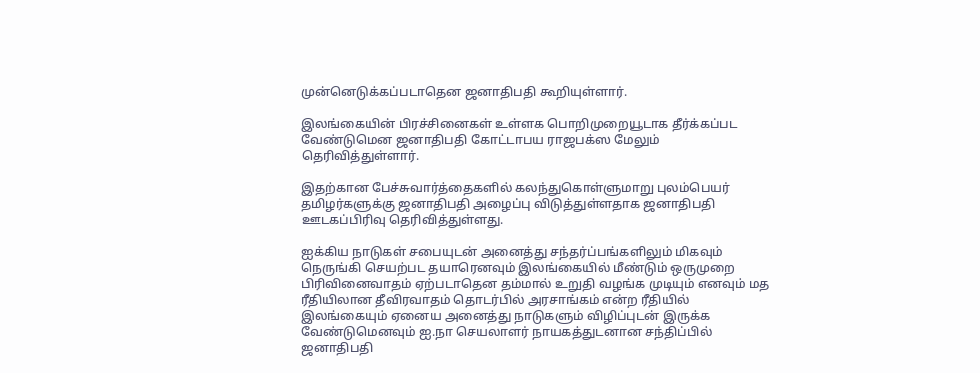முன்னெடுக்கப்படாதென ஜனாதிபதி கூறியுள்ளார்.

இலங்கையின் பிரச்சினைகள் உள்ளக பொறிமுறையூடாக தீர்க்கப்பட வேண்டுமென ஜனாதிபதி கோட்டாபய ராஜபக்ஸ மேலும் தெரிவித்துள்ளார்.

இதற்கான பேச்சுவார்த்தைகளில் கலந்துகொள்ளுமாறு புலம்பெயர் தமிழர்களுக்கு ஜனாதிபதி அழைப்பு விடுத்துள்ளதாக ஜனாதிபதி ஊடகப்பிரிவு தெரிவித்துள்ளது.

ஐக்கிய நாடுகள் சபையுடன் அனைத்து சந்தர்ப்பங்களிலும் மிகவும் நெருங்கி செயற்பட தயாரெனவும் இலங்கையில் மீண்டும் ஒருமுறை பிரிவினைவாதம் ஏற்படாதென தம்மால் உறுதி வழங்க முடியும் எனவும் மத ரீதியிலான தீவிரவாதம் தொடர்பில் அரசாங்கம் என்ற ரீதியில் இலங்கையும் ஏனைய அனைத்து நாடுகளும் விழிப்புடன் இருக்க வேண்டுமெனவும் ஐ.நா செயலாளர் நாயகத்துடனான சந்திப்பில் ஜனாதிபதி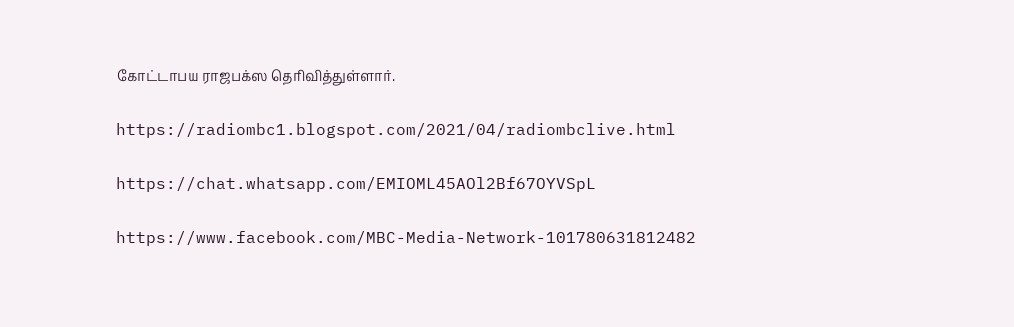கோட்டாபய ராஜபக்ஸ தெரிவித்துள்ளார்.

https://radiombc1.blogspot.com/2021/04/radiombclive.html

https://chat.whatsapp.com/EMIOML45AOl2Bf67OYVSpL

https://www.facebook.com/MBC-Media-Network-101780631812482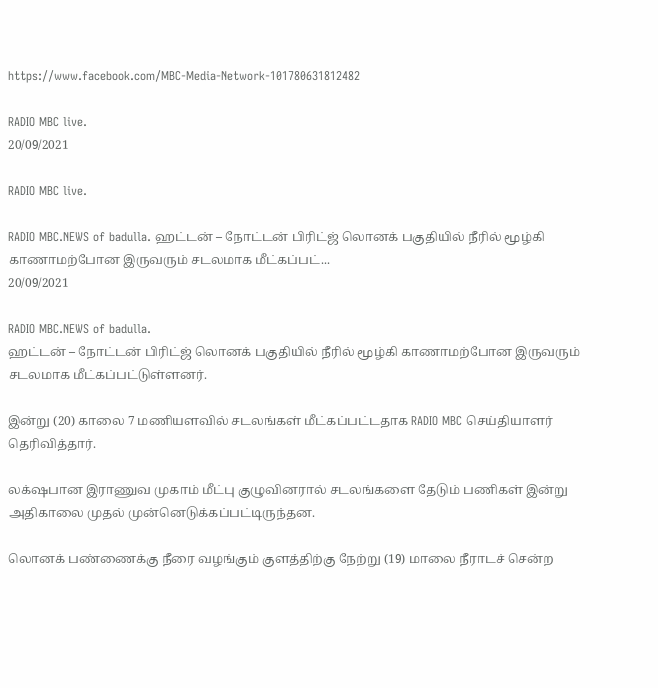https://www.facebook.com/MBC-Media-Network-101780631812482

RADIO MBC live.
20/09/2021

RADIO MBC live.

RADIO MBC.NEWS of badulla. ஹட்டன் – நோட்டன் பிரிட்ஜ் லொனக் பகுதியில் நீரில் மூழ்கி காணாமற்போன இருவரும் சடலமாக மீட்கப்பட்...
20/09/2021

RADIO MBC.NEWS of badulla.
ஹட்டன் – நோட்டன் பிரிட்ஜ் லொனக் பகுதியில் நீரில் மூழ்கி காணாமற்போன இருவரும் சடலமாக மீட்கப்பட்டுள்ளனர்.

இன்று (20) காலை 7 மணியளவில் சடலங்கள் மீட்கப்பட்டதாக RADIO MBC செய்தியாளர் தெரிவித்தார்.

லக்‌ஷபான இராணுவ முகாம் மீட்பு குழுவினரால் சடலங்களை தேடும் பணிகள் இன்று அதிகாலை முதல் முன்னெடுக்கப்பட்டிருந்தன.

லொனக் பண்ணைக்கு நீரை வழங்கும் குளத்திற்கு நேற்று (19) மாலை நீராடச் சென்ற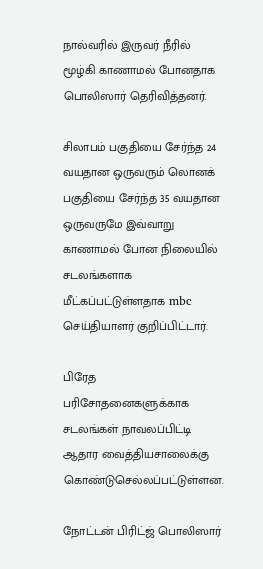நால்வரில் இருவர் நீரில் மூழ்கி காணாமல் போனதாக பொலிஸார் தெரிவித்தனர்.

சிலாபம் பகுதியை சேர்ந்த 24 வயதான ஒருவரும் லொனக் பகுதியை சேர்ந்த 35 வயதான ஒருவருமே இவ்வாறு காணாமல் போன நிலையில் சடலங்களாக மீட்கப்பட்டுள்ளதாக mbc செய்தியாளர் குறிப்பிட்டார்.

பிரேத பரிசோதனைகளுக்காக சடலங்கள் நாவலப்பிட்டி ஆதார வைத்தியசாலைக்கு கொண்டுசெல்லப்பட்டுள்ளன.

நோட்டன் பிரிட்ஜ் பொலிஸார்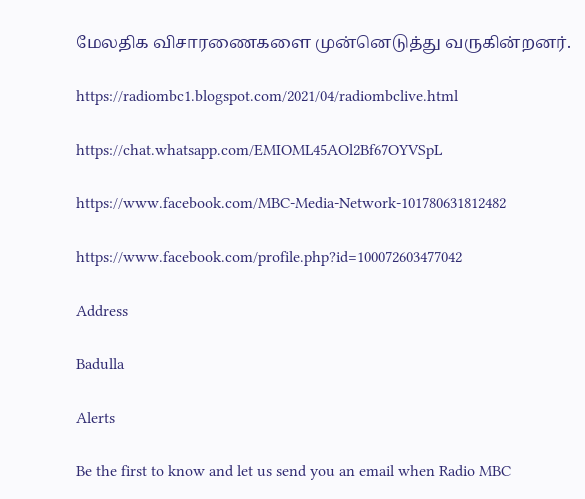மேலதிக விசாரணைகளை முன்னெடுத்து வருகின்றனர்.

https://radiombc1.blogspot.com/2021/04/radiombclive.html

https://chat.whatsapp.com/EMIOML45AOl2Bf67OYVSpL

https://www.facebook.com/MBC-Media-Network-101780631812482

https://www.facebook.com/profile.php?id=100072603477042

Address

Badulla

Alerts

Be the first to know and let us send you an email when Radio MBC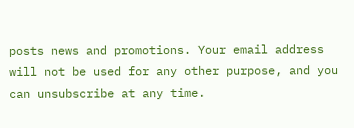posts news and promotions. Your email address will not be used for any other purpose, and you can unsubscribe at any time.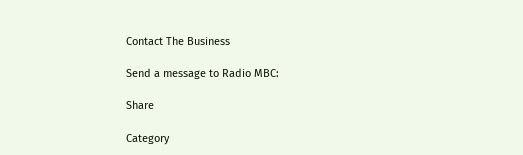Contact The Business

Send a message to Radio MBC:

Share

Category